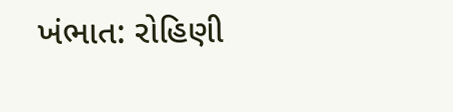ખંભાત: રોહિણી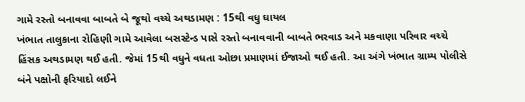ગામે રસ્તો બનાવવા બાબતે બે જૂથો વચ્ચે અથડામણ : 15થી વધુ ઘાયલ
ખંભાત તાલુકાના રોહિણી ગામે આવેલા બસસ્ટેન્ડ પાસે રસ્તો બનાવવાની બાબતે ભરવાડ અને મકવાણા પરિવાર વચ્ચે હિંસક અથડામણ થઈ હતી. જેમાં 15થી વધુને વધતા ઓછા પ્રમાણમાં ઈજાઓ થઈ હતી. આ અંગે ખંભાત ગ્રામ્ય પોલીસે બંને પક્ષોની ફરિયાદો લઈને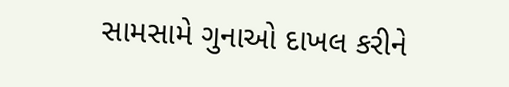સામસામે ગુનાઓ દાખલ કરીને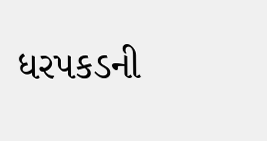ધરપકડની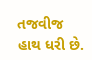તજવીજ હાથ ધરી છે.